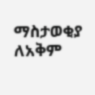ማስታወቂያ
ለአቅም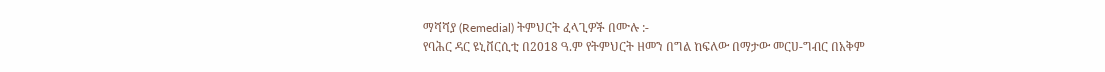ማሻሻያ (Remedial) ትምህርት ፈላጊዎች በሙሉ :-
የባሕር ዳር ዩኒቨርሲቲ በ2018 ዓ.ም የትምህርት ዘመን በግል ከፍለው በማታው መርሀ-ግብር በአቅም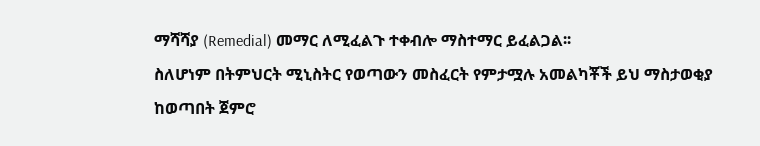ማሻሻያ (Remedial) መማር ለሚፈልጉ ተቀብሎ ማስተማር ይፈልጋል፡፡
ስለሆነም በትምህርት ሚኒስትር የወጣውን መስፈርት የምታሟሉ አመልካቾች ይህ ማስታወቂያ ከወጣበት ጀምሮ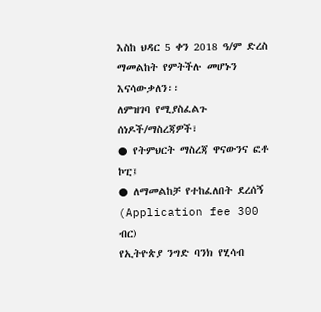እስከ ህዳር 5 ቀን 2018 ዓ/ም ድረስ ማመልከት የምትችሉ መሆኑን እናሳውቃለን፡፡
ለምዝገባ የሚያስፈልጉ ሰነዶች/ማስረጃዎች፣
● የትምህርት ማስረጃ ዋናውንና ፎቶ ኮፒ፤
● ለማመልከቻ የተከፈለበት ደረሰኝ (Application fee 300 ብር)
የኢትዮጵያ ንግድ ባንክ የሂሳብ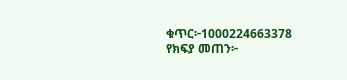ቁጥር፦1000224663378
የክፍያ መጠን፦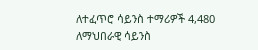ለተፈጥሮ ሳይንስ ተማሪዎች 4,480
ለማህበራዊ ሳይንስ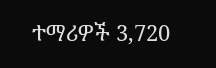ተማሪዎች 3,720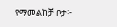የማመልከቻ ቦታ፦